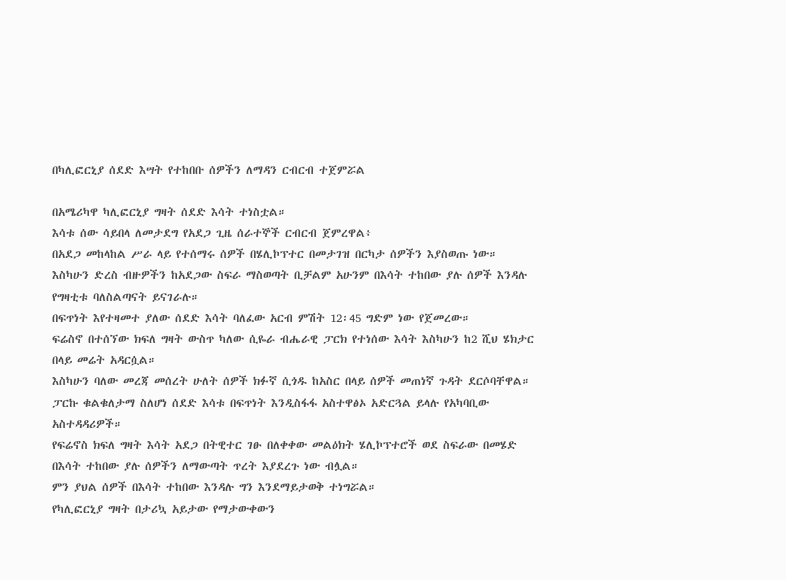በካሊፎርኒያ ሰደድ እሣት የተከበቡ ሰዎችን ለማዳን ርብርብ ተጀምሯል

በአሜሪካዋ ካሊፎርኒያ ግዛት ሰደድ እሳት ተነስቷል።
እሳቱ ሰው ሳይበላ ለመታደግ የአደጋ ጊዜ ሰራተኞች ርብርብ ጀምረዋል፥
በአደጋ መከላከል ሥራ ላይ የተሰማሩ ሰዎች በሄሊኮፕተር በመታገዝ በርካታ ሰዎችን እያስወጡ ነው።
እስካሁን ድረስ ብዙዎችን ከአደጋው ስፍራ ማስወጣት ቢቻልም አሁንም በእሳት ተከበው ያሉ ሰዎች እንዳሉ የግዛቲቱ ባለስልጣናት ይናገራሉ።
በፍጥነት እየተዛመተ ያለው ሰደድ እሳት ባለፈው አርብ ምሽት 12፡45 ግድም ነው የጀመረው።
ፍሬስኖ በተሰኘው ክፍለ ግዛት ውስጥ ካለው ሲዬራ ብሔራዊ ፓርክ የተነሰው እሳት እስካሁን ከ2 ሺህ ሄክታር በላይ መሬት አዳርሷል።
እስካሁን ባለው መረጃ መሰረት ሁለት ሰዎች ክፉኛ ሲጎዱ ከአስር በላይ ሰዎች መጠነኛ ጉዳት ደርሶባቸዋል።
ፓርኩ ቁልቁለታማ ስለሆነ ሰደድ እሳቱ በፍጥነት እንዲስፋፋ አስተዋፅኦ አድርጓል ይላሉ የአካባቢው አስተዳዳሪዎች።
የፍሬኖስ ክፍለ ግዛት እሳት አደጋ በትዊተር ገፁ በለቀቀው መልዕክት ሄሊኮፕተሮች ወደ ስፍራው በመሄድ በእሳት ተከበው ያሉ ሰዎችን ለማውጣት ጥረት እያደረጉ ነው ብሏል።
ምን ያህል ሰዎች በእሳት ተከበው እንዳሉ ግን እንደማይታወቅ ተነግሯል።
የካሊፎርኒያ ግዛት በታሪኳ አይታው የማታውቀውን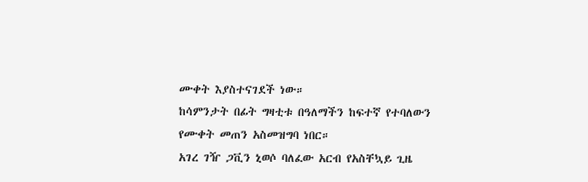ሙቀት እያስተናገደች ነው።
ከሳምንታት በፊት ግዛቲቱ በዓለማችን ከፍተኛ የተባለውን የሙቀት መጠን አስመዝግባ ነበር።
አገረ ገዥ ጋቪን ኒወሶ ባለፈው አርብ የአስቸኳይ ጊዜ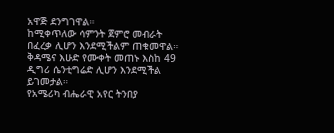አዋጅ ደንግገዋል።
ከሚቀጥለው ሳምንት ጀምሮ መብራት በፈረቃ ሊሆን እንደሚችልም ጠቁመዋል።
ቅዳሜና እሁድ የሙቀት መጠኑ እስከ 49 ዲግሪ ሴንቲግሬድ ሊሆን እንደሚችል ይገመታል።
የአሜሪካ ብሔራዊ አየር ትንበያ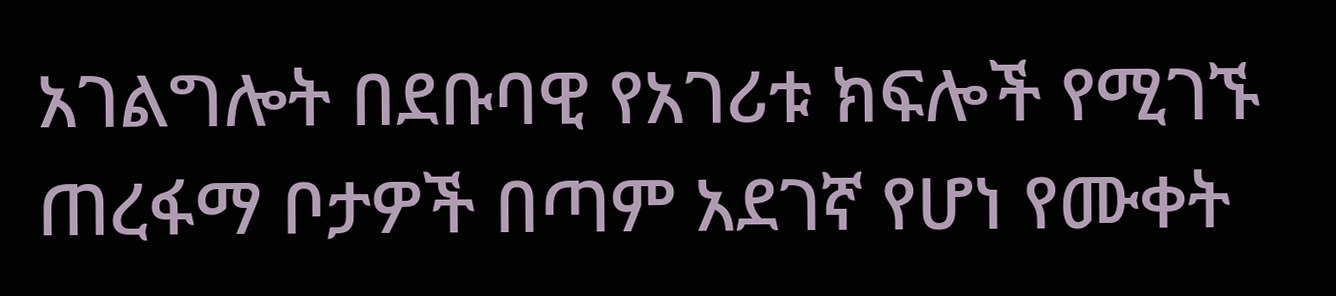አገልግሎት በደቡባዊ የአገሪቱ ክፍሎች የሚገኙ ጠረፋማ ቦታዎች በጣም አደገኛ የሆነ የሙቀት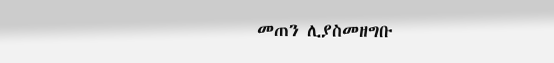መጠን ሊያስመዘግቡ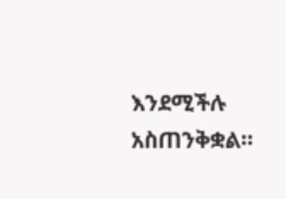እንደሚችሉ አስጠንቅቋል።